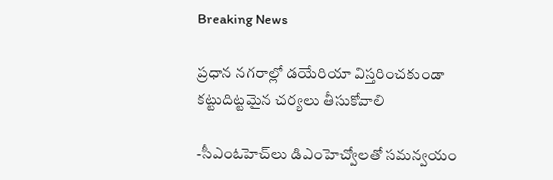Breaking News

ప్ర‌ధాన న‌గ‌రాల్లో డ‌యేరియా విస్త‌రించ‌కుండా క‌ట్టుదిట్ట‌మైన చ‌ర్య‌లు తీసుకోవాలి

-సీఎంఓహెచ్‌లు డిఎంహెచ్వోల‌తో స‌మ‌న్వ‌యం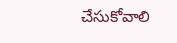చేసుకోవాలి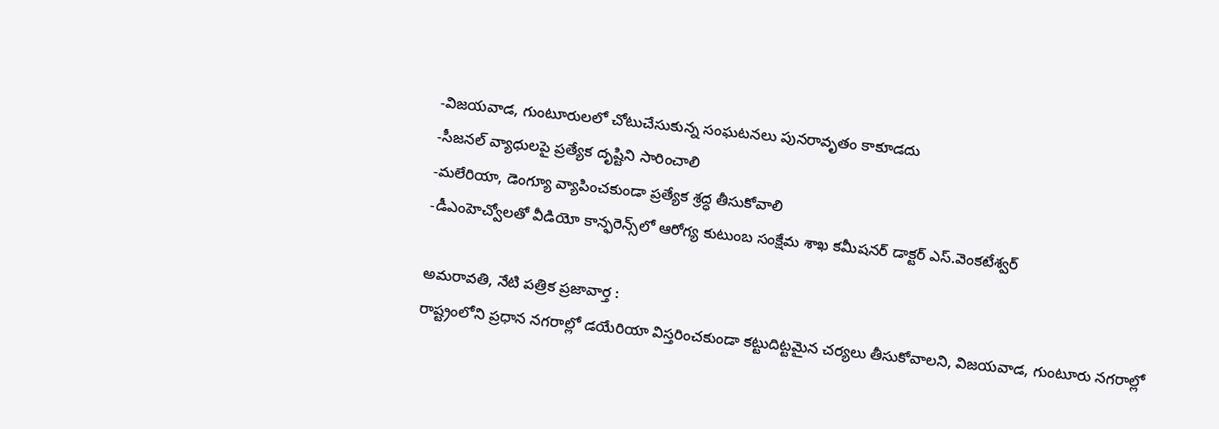-విజ‌య‌వాడ‌, గుంటూరుల‌లో చోటుచేసుకున్న సంఘ‌ట‌న‌లు పున‌రావృతం కాకూడ‌దు
-సీజ‌న‌ల్ వ్యాధుల‌పై ప్ర‌త్యేక దృష్టిని సారించాలి
-మ‌లేరియా, డెంగ్యూ వ్యాపించ‌కుండా ప్ర‌త్యేక శ్ర‌ద్ధ తీసుకోవాలి
-డీఎంహెచ్వోల‌తో వీడియో కాన్ఫ‌రెన్స్‌లో ఆరోగ్య కుటుంబ సంక్షేమ శాఖ క‌మీష‌న‌ర్ డాక్ట‌ర్ ఎస్‌.వెంక‌టేశ్వ‌ర్‌

అమ‌రావ‌తి, నేటి పత్రిక ప్రజావార్త :
రాష్ట్రంలోని ప్ర‌ధాన న‌గ‌రాల్లో డ‌యేరియా విస్త‌రించ‌కుండా క‌ట్టుదిట్ట‌మైన చ‌ర్య‌లు తీసుకోవాల‌ని, విజ‌య‌వాడ‌, గుంటూరు న‌గ‌రాల్లో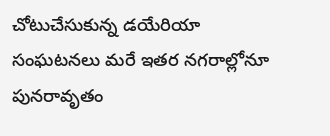చోటుచేసుకున్న డ‌యేరియా సంఘ‌ట‌న‌లు మ‌రే ఇత‌ర న‌గ‌రాల్లోనూ పున‌రావృతం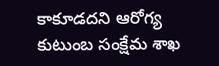కాకూడ‌ద‌ని ఆరోగ్య కుటుంబ సంక్షేమ శాఖ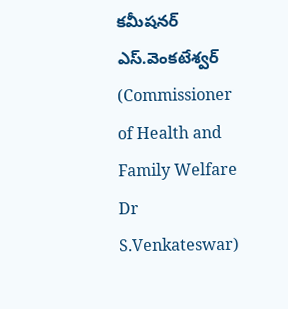క‌మీష‌న‌ర్ ఎస్‌.వెంక‌టేశ్వ‌ర్ (Commissioner of Health and Family Welfare Dr S.Venkateswar)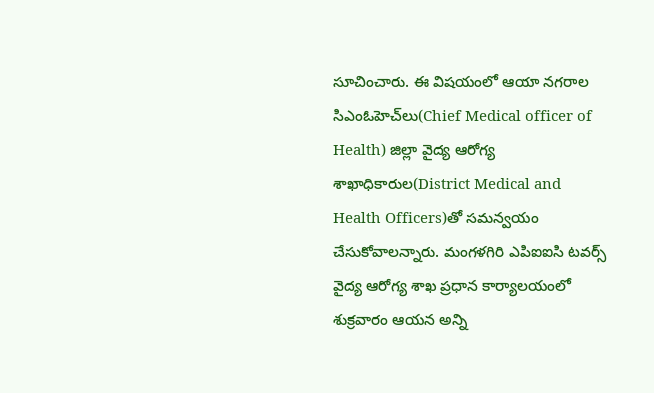సూచించారు. ఈ విష‌యంలో ఆయా న‌గ‌రాల‌ సిఎంఓహెచ్‌లు(Chief Medical officer of Health) జిల్లా వైద్య ఆరోగ్య శాఖాధికారుల‌(District Medical and Health Officers)తో స‌మ‌న్వ‌యం చేసుకోవాల‌న్నారు. మంగ‌ళ‌గిరి ఎపిఐఐసి ట‌వ‌ర్స్ వైద్య ఆరోగ్య శాఖ ప్ర‌ధాన కార్యాల‌యంలో శుక్ర‌వారం ఆయన అన్ని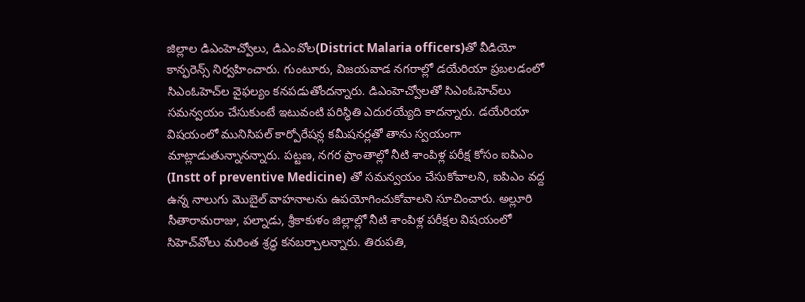జిల్లాల డిఎంహెచ్వోలు, డిఎంవోల‌(District Malaria officers)తో వీడియో కాన్ఫ‌రెన్స్ నిర్వ‌హించారు. గుంటూరు, విజ‌య‌వాడ న‌గ‌రాల్లో డ‌యేరియా ప్ర‌బ‌ల‌డంలో సిఎంఓహెచ్‌ల వైఫ‌ల్యం క‌న‌ప‌డుతోంద‌న్నారు. డిఎంహెచ్వోల‌తో సిఎంఓహెచ్‌లు స‌మ‌న్వ‌యం చేసుకుంటే ఇటువంటి ప‌రిస్థితి ఎదుర‌య్యేది కాద‌న్నారు. డ‌యేరియా విష‌యంలో మునిసిప‌ల్ కార్పోరేష‌న్ల క‌మీష‌న‌ర్లతో తాను స్వ‌యంగా మాట్లాడుతున్నాన‌న్నారు. ప‌ట్ట‌ణ‌, న‌గ‌ర ప్రాంతాల్లో నీటి శాంపిళ్ల ప‌రీక్ష కోసం ఐపిఎం (Instt of preventive Medicine) తో స‌మ‌న్వ‌యం చేసుకోవాల‌ని, ఐపిఎం వ‌ద్ద ఉన్న నాలుగు మొబైల్ వాహ‌నాల‌ను ఉప‌యోగించుకోవాల‌ని సూచించారు. అల్లూరి సీతారామ‌రాజు, ప‌ల్నాడు, శ్రీకాకుళం జిల్లాల్లో నీటి శాంపిళ్ల ప‌రీక్ష‌ల విష‌యంలో సిహెచ్‌వోలు మ‌రింత శ్ర‌ద్ధ క‌న‌బ‌ర్చాల‌న్నారు. తిరుప‌తి,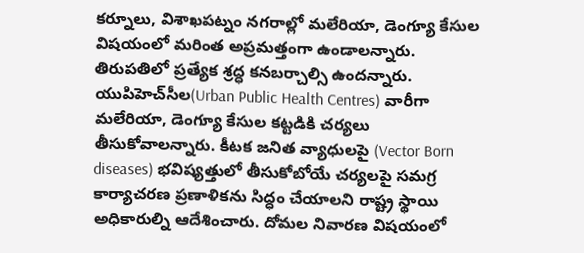క‌ర్నూలు, విశాఖ‌ప‌ట్నం న‌గ‌రాల్లో మ‌లేరియా, డెంగ్యూ కేసుల విష‌యంలో మ‌రింత అప్ర‌మత్తంగా ఉండాల‌న్నారు. తిరుప‌తిలో ప్ర‌త్యేక శ్ర‌ద్ధ క‌న‌బ‌ర్చాల్సి ఉంద‌న్నారు. యుపిహెచ్‌సీల(Urban Public Health Centres) వారీగా మ‌లేరియా, డెంగ్యూ కేసుల క‌ట్ట‌డికి చ‌ర్య‌లు తీసుకోవాల‌న్నారు. కీట‌క జ‌నిత వ్యాధుల‌పై (Vector Born diseases) భ‌విష్య‌త్తులో తీసుకోబోయే చ‌ర్య‌ల‌పై స‌మ‌గ్ర కార్యాచ‌ర‌ణ ప్ర‌ణాళిక‌ను సిద్ధం చేయాల‌ని రాష్ట్ర స్థాయి అధికారుల్ని ఆదేశించారు. దోమ‌ల నివార‌ణ విష‌యంలో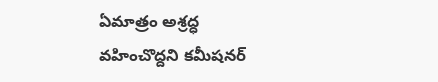ఏమాత్రం అశ్ర‌ద్ధ వ‌హించొద్ద‌ని క‌మీష‌న‌ర్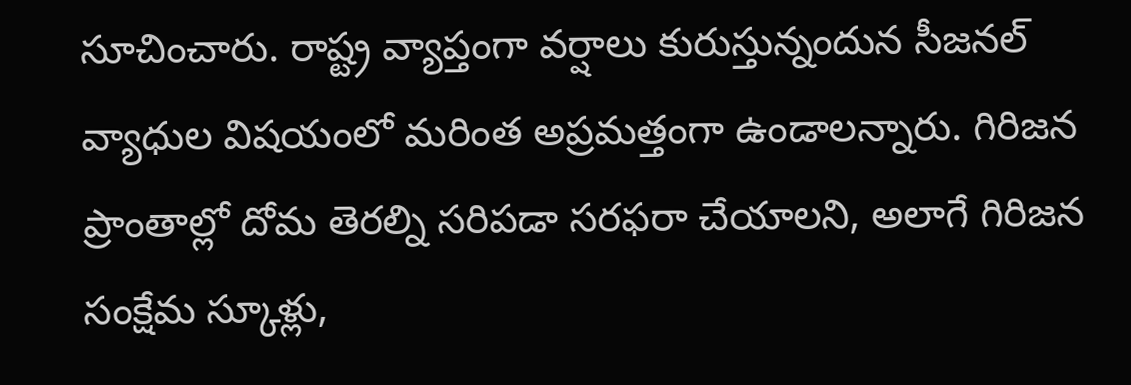సూచించారు. రాష్ట్ర వ్యాప్తంగా వ‌ర్షాలు కురుస్తున్నందున సీజ‌న‌ల్ వ్యాధుల విష‌యంలో మ‌రింత అప్ర‌మ‌త్తంగా ఉండాల‌న్నారు. గిరిజ‌న ప్రాంతాల్లో దోమ తెర‌ల్ని స‌రిప‌డా స‌ర‌ఫ‌రా చేయాల‌ని, అలాగే గిరిజ‌న సంక్షేమ స్కూళ్లు,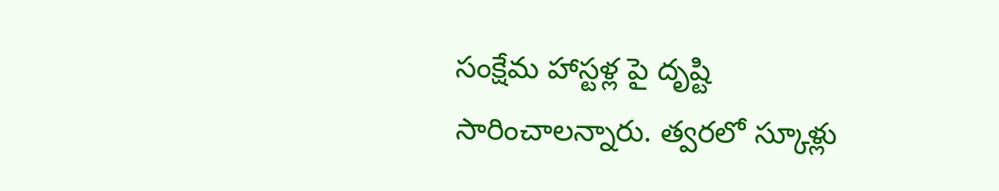సంక్షేమ హాస్ట‌ళ్ల పై దృష్టి సారించాల‌న్నారు. త్వ‌ర‌లో స్కూళ్లు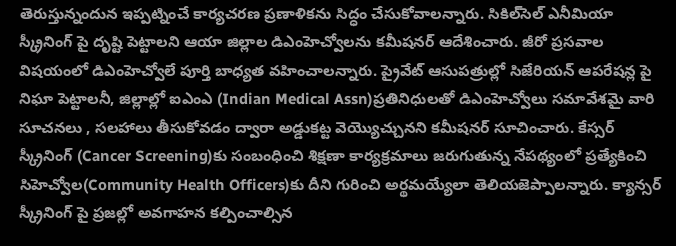తెరుస్తున్నందున ఇప్ప‌ట్నించే కార్య‌చ‌ర‌ణ ప్ర‌ణాళిక‌ను సిద్ధం చేసుకోవాల‌న్నారు. సికిల్‌సెల్ ఎనీమియా స్క్రీనింగ్ పై దృష్టి పెట్టాల‌ని ఆయా జిల్లాల డిఎంహెచ్వోల‌ను క‌మీష‌న‌ర్ ఆదేశించారు. జీరో ప్ర‌స‌వాల విష‌యంలో డిఎంహెచ్వోలే పూర్తి బాధ్య‌త వ‌హించాల‌న్నారు. ప్రైవేట్ ఆసుప‌త్రుల్లో సిజేరియ‌న్ ఆప‌రేష‌న్ల పై నిఘా పెట్టాల‌నీ, జిల్లాల్లో ఐఎంఎ (Indian Medical Assn)ప్ర‌తినిధుల‌తో డిఎంహెచ్వోలు స‌మావేశ‌మై వారి సూచ‌న‌లు , స‌ల‌హాలు తీసుకోవ‌డం ద్వారా అడ్డుక‌ట్ట వెయ్యొచ్చున‌ని క‌మీష‌న‌ర్ సూచించారు. కేస్స‌ర్ స్క్రీనింగ్ (Cancer Screening)కు సంబంధించి శిక్ష‌ణా కార్య‌క్ర‌మాలు జ‌రుగుతున్న నేప‌థ్యంలో ప్ర‌త్యేకించి సిహెచ్వోల‌(Community Health Officers)కు దీని గురించి అర్థ‌మ‌య్యేలా తెలియ‌జెప్పాల‌న్నారు. క్యాన్స‌ర్ స్క్రీనింగ్ పై ప్ర‌జ‌ల్లో అవ‌గాహ‌న క‌ల్పించాల్సిన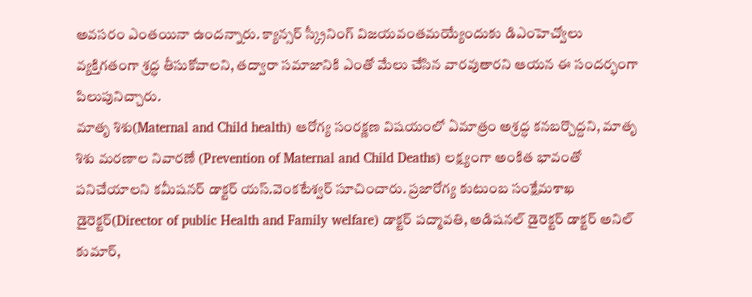అవ‌స‌రం ఎంత‌యినా ఉంద‌న్నారు. క్యాన్స‌ర్ స్క్రీనింగ్ విజ‌య‌వంత‌మ‌య్యేందుకు డిఎంహెచ్వోలు వ్య‌క్తిగ‌తంగా శ్ర‌ద్ధ తీసుకోవాల‌ని, త‌ద్వారా స‌మాజానికి ఎంతో మేలు చేసిన వార‌వుతార‌ని ఆయ‌న ఈ సంద‌ర్భంగా పిలుపునిచ్చారు.
మాతృ శిశు(Maternal and Child health) ఆరోగ్య సంర‌క్ణ‌ణ విష‌యంలో ఏమాత్రం అశ్ర‌ద్ధ క‌న‌బ‌ర్చొద్ద‌ని, మాతృ శిశు మ‌ర‌ణాల నివార‌ణే (Prevention of Maternal and Child Deaths) ల‌క్ష్యంగా అంకిత భావంతో ప‌నిచేయాల‌ని క‌మీష‌న‌ర్ డాక్ట‌ర్ య‌స్‌.వెంక‌టేశ్వ‌ర్ సూచించారు. ప్ర‌జారోగ్య కుటుంబ సంక్షేమ‌శాఖ డైరెక్ట‌ర్(Director of public Health and Family welfare) డాక్ట‌ర్ ప‌ద్మావ‌తి, అడిష‌న‌ల్ డైరెక్ట‌ర్ డాక్ట‌ర్ అనిల్ కుమార్,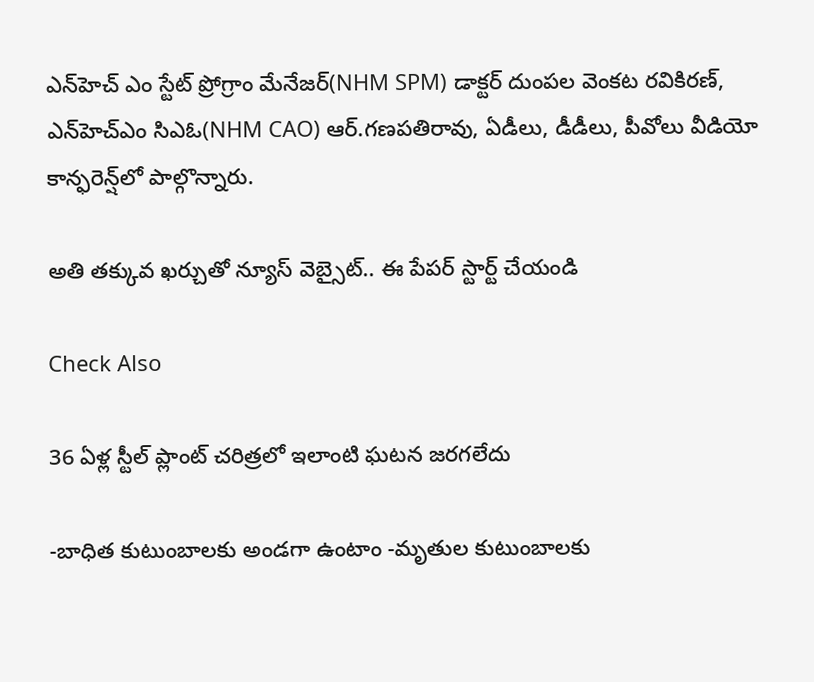ఎన్‌హెచ్ ఎం స్టేట్ ప్రోగ్రాం మేనేజ‌ర్(NHM SPM) డాక్ట‌ర్ దుంప‌ల వెంక‌ట ర‌వికిర‌ణ్‌, ఎన్‌హెచ్ఎం సిఎఓ(NHM CAO) ఆర్‌.గ‌ణ‌ప‌తిరావు, ఏడీలు, డీడీలు, పీవోలు వీడియో కాన్ఫ‌రెన్ష్‌లో పాల్గొన్నారు.

అతి తక్కువ ఖర్చుతో న్యూస్ వెబ్సైట్.. ఈ పేపర్ స్టార్ట్ చేయండి

Check Also

36 ఏళ్ల స్టీల్ ప్లాంట్ చరిత్రలో ఇలాంటి ఘటన జరగలేదు

-బాధిత కుటుంబాలకు అండగా ఉంటాం -మృతుల కుటుంబాలకు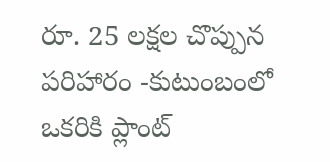రూ. 25 లక్షల చొప్పున పరిహారం -కుటుంబంలో ఒకరికి ప్లాంట్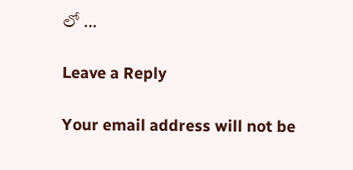లో …

Leave a Reply

Your email address will not be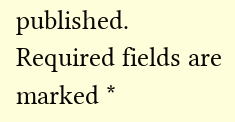published. Required fields are marked *